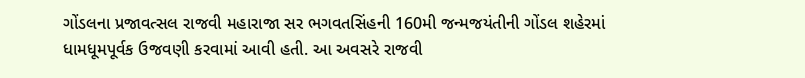ગોંડલના પ્રજાવત્સલ રાજવી મહારાજા સર ભગવતસિંહની 160મી જન્મજયંતીની ગોંડલ શહેરમાં ધામધૂમપૂર્વક ઉજવણી કરવામાં આવી હતી. આ અવસરે રાજવી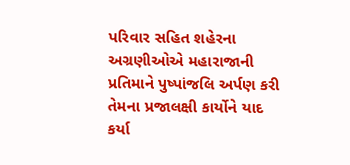પરિવાર સહિત શહેરના અગ્રણીઓએ મહારાજાની પ્રતિમાને પુષ્પાંજલિ અર્પણ કરી તેમના પ્રજાલક્ષી કાર્યોને યાદ કર્યા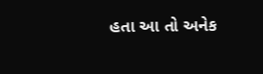હતા આ તો અનેક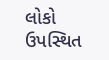લોકો ઉપસ્થિત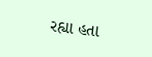રહ્યા હતા